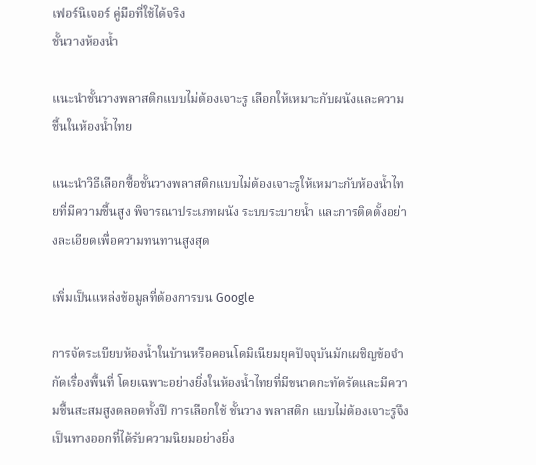เฟอร์นิเจอร์ คู่มือที่ใช้ได้จริง
ชั้นวางห้องน้ำ

แนะนำชั้นวางพลาสติกแบบไม่ต้องเจาะรู เลือกให้เหมาะกับผนังและความชื้นในห้องน้ำไทย

แนะนำวิธีเลือกซื้อชั้นวางพลาสติกแบบไม่ต้องเจาะรูให้เหมาะกับห้องน้ำไทยที่มีความชื้นสูง พิจารณาประเภทผนัง ระบบระบายน้ำ และการติดตั้งอย่างละเอียดเพื่อความทนทานสูงสุด

เพิ่มเป็นแหล่งข้อมูลที่ต้องการบน Google

การจัดระเบียบห้องน้ำในบ้านหรือคอนโดมิเนียมยุคปัจจุบันมักเผชิญข้อจำกัดเรื่องพื้นที่ โดยเฉพาะอย่างยิ่งในห้องน้ำไทยที่มีขนาดกะทัดรัดและมีความชื้นสะสมสูงตลอดทั้งปี การเลือกใช้ ชั้นวาง พลาสติก แบบไม่ต้องเจาะรูจึงเป็นทางออกที่ได้รับความนิยมอย่างยิ่ง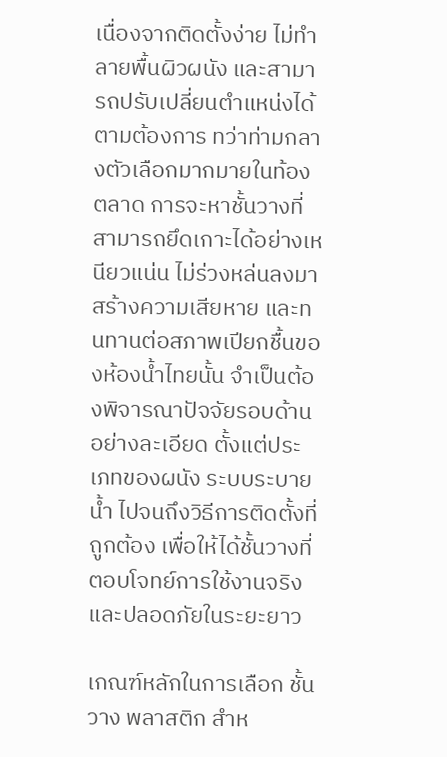เนื่องจากติดตั้งง่าย ไม่ทำลายพื้นผิวผนัง และสามารถปรับเปลี่ยนตำแหน่งได้ตามต้องการ ทว่าท่ามกลางตัวเลือกมากมายในท้องตลาด การจะหาชั้นวางที่สามารถยึดเกาะได้อย่างเหนียวแน่น ไม่ร่วงหล่นลงมาสร้างความเสียหาย และทนทานต่อสภาพเปียกชื้นของห้องน้ำไทยนั้น จำเป็นต้องพิจารณาปัจจัยรอบด้านอย่างละเอียด ตั้งแต่ประเภทของผนัง ระบบระบายน้ำ ไปจนถึงวิธีการติดตั้งที่ถูกต้อง เพื่อให้ได้ชั้นวางที่ตอบโจทย์การใช้งานจริงและปลอดภัยในระยะยาว

เกณฑ์หลักในการเลือก ชั้นวาง พลาสติก สำห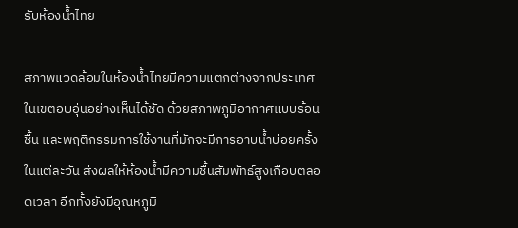รับห้องน้ำไทย

สภาพแวดล้อมในห้องน้ำไทยมีความแตกต่างจากประเทศในเขตอบอุ่นอย่างเห็นได้ชัด ด้วยสภาพภูมิอากาศแบบร้อนชื้น และพฤติกรรมการใช้งานที่มักจะมีการอาบน้ำบ่อยครั้งในแต่ละวัน ส่งผลให้ห้องน้ำมีความชื้นสัมพัทธ์สูงเกือบตลอดเวลา อีกทั้งยังมีอุณหภูมิ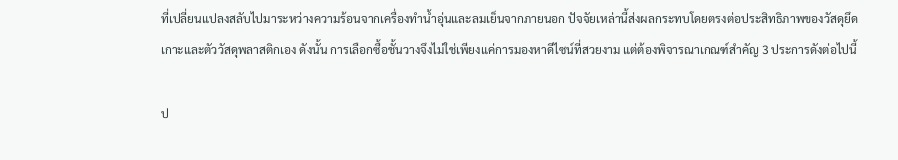ที่เปลี่ยนแปลงสลับไปมาระหว่างความร้อนจากเครื่องทำน้ำอุ่นและลมเย็นจากภายนอก ปัจจัยเหล่านี้ส่งผลกระทบโดยตรงต่อประสิทธิภาพของวัสดุยึดเกาะและตัววัสดุพลาสติกเอง ดังนั้น การเลือกซื้อชั้นวางจึงไม่ใช่เพียงแค่การมองหาดีไซน์ที่สวยงาม แต่ต้องพิจารณาเกณฑ์สำคัญ 3 ประการดังต่อไปนี้

ป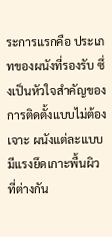ระการแรกคือ ประเภทของผนังที่รองรับ ซึ่งเป็นหัวใจสำคัญของการติดตั้งแบบไม่ต้องเจาะ ผนังแต่ละแบบมีแรงยึดเกาะพื้นผิวที่ต่างกัน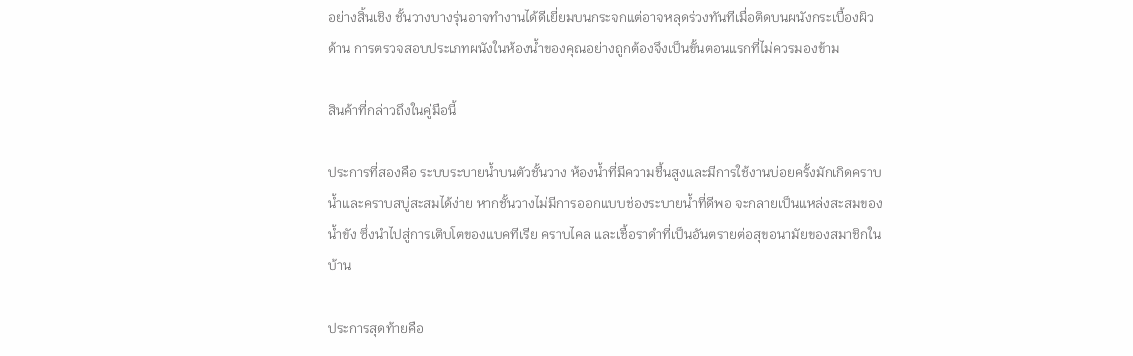อย่างสิ้นเชิง ชั้นวางบางรุ่นอาจทำงานได้ดีเยี่ยมบนกระจกแต่อาจหลุดร่วงทันทีเมื่อติดบนผนังกระเบื้องผิวด้าน การตรวจสอบประเภทผนังในห้องน้ำของคุณอย่างถูกต้องจึงเป็นขั้นตอนแรกที่ไม่ควรมองข้าม

สินค้าที่กล่าวถึงในคู่มือนี้

ประการที่สองคือ ระบบระบายน้ำบนตัวชั้นวาง ห้องน้ำที่มีความชื้นสูงและมีการใช้งานบ่อยครั้งมักเกิดคราบน้ำและคราบสบู่สะสมได้ง่าย หากชั้นวางไม่มีการออกแบบช่องระบายน้ำที่ดีพอ จะกลายเป็นแหล่งสะสมของน้ำขัง ซึ่งนำไปสู่การเติบโตของแบคทีเรีย คราบไคล และเชื้อราดำที่เป็นอันตรายต่อสุขอนามัยของสมาชิกในบ้าน

ประการสุดท้ายคือ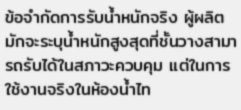ข้อจำกัดการรับน้ำหนักจริง ผู้ผลิตมักจะระบุน้ำหนักสูงสุดที่ชั้นวางสามารถรับได้ในสภาวะควบคุม แต่ในการใช้งานจริงในห้องน้ำไท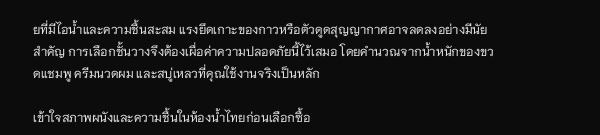ยที่มีไอน้ำและความชื้นสะสม แรงยึดเกาะของกาวหรือตัวดูดสุญญากาศอาจลดลงอย่างมีนัยสำคัญ การเลือกชั้นวางจึงต้องเผื่อค่าความปลอดภัยนี้ไว้เสมอ โดยคำนวณจากน้ำหนักของขวดแชมพู ครีมนวดผม และสบู่เหลวที่คุณใช้งานจริงเป็นหลัก

เข้าใจสภาพผนังและความชื้นในห้องน้ำไทยก่อนเลือกซื้อ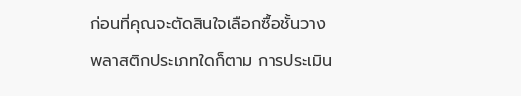ก่อนที่คุณจะตัดสินใจเลือกซื้อชั้นวางพลาสติกประเภทใดก็ตาม การประเมิน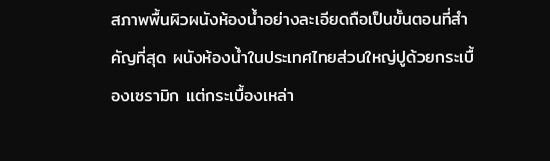สภาพพื้นผิวผนังห้องน้ำอย่างละเอียดถือเป็นขั้นตอนที่สำคัญที่สุด ผนังห้องน้ำในประเทศไทยส่วนใหญ่ปูด้วยกระเบื้องเซรามิก แต่กระเบื้องเหล่า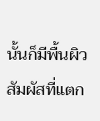นั้นก็มีพื้นผิวสัมผัสที่แตก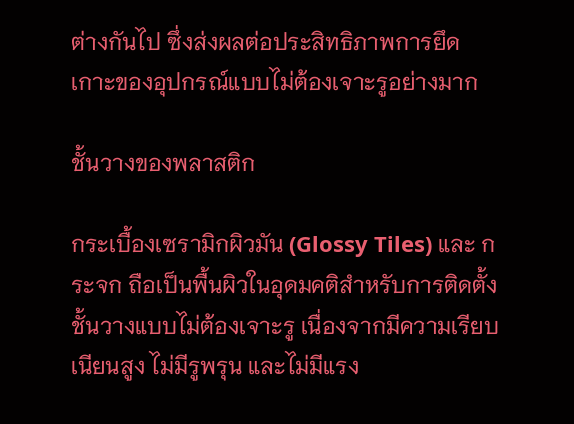ต่างกันไป ซึ่งส่งผลต่อประสิทธิภาพการยึดเกาะของอุปกรณ์แบบไม่ต้องเจาะรูอย่างมาก

ชั้นวางของพลาสติก

กระเบื้องเซรามิกผิวมัน (Glossy Tiles) และ กระจก ถือเป็นพื้นผิวในอุดมคติสำหรับการติดตั้งชั้นวางแบบไม่ต้องเจาะรู เนื่องจากมีความเรียบเนียนสูง ไม่มีรูพรุน และไม่มีแรง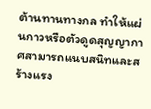ต้านทานทางกล ทำให้แผ่นกาวหรือตัวดูดสุญญากาศสามารถแนบสนิทและสร้างแรง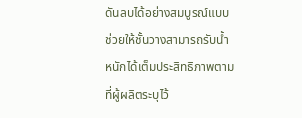ดันลบได้อย่างสมบูรณ์แบบ ช่วยให้ชั้นวางสามารถรับน้ำหนักได้เต็มประสิทธิภาพตามที่ผู้ผลิตระบุไว้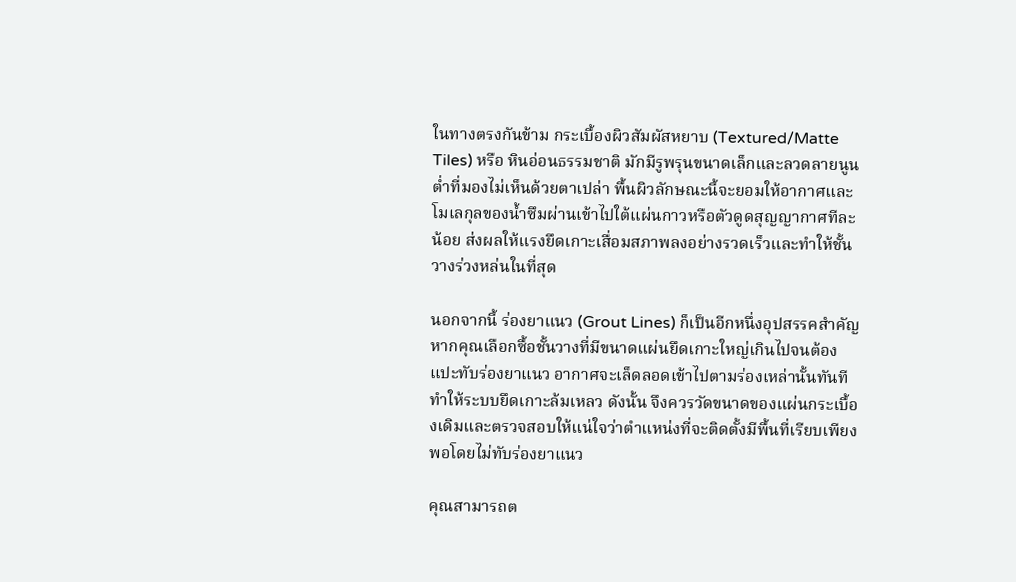ในทางตรงกันข้าม กระเบื้องผิวสัมผัสหยาบ (Textured/Matte Tiles) หรือ หินอ่อนธรรมชาติ มักมีรูพรุนขนาดเล็กและลวดลายนูนต่ำที่มองไม่เห็นด้วยตาเปล่า พื้นผิวลักษณะนี้จะยอมให้อากาศและโมเลกุลของน้ำซึมผ่านเข้าไปใต้แผ่นกาวหรือตัวดูดสุญญากาศทีละน้อย ส่งผลให้แรงยึดเกาะเสื่อมสภาพลงอย่างรวดเร็วและทำให้ชั้นวางร่วงหล่นในที่สุด

นอกจากนี้ ร่องยาแนว (Grout Lines) ก็เป็นอีกหนึ่งอุปสรรคสำคัญ หากคุณเลือกซื้อชั้นวางที่มีขนาดแผ่นยึดเกาะใหญ่เกินไปจนต้องแปะทับร่องยาแนว อากาศจะเล็ดลอดเข้าไปตามร่องเหล่านั้นทันที ทำให้ระบบยึดเกาะล้มเหลว ดังนั้น จึงควรวัดขนาดของแผ่นกระเบื้องเดิมและตรวจสอบให้แน่ใจว่าตำแหน่งที่จะติดตั้งมีพื้นที่เรียบเพียงพอโดยไม่ทับร่องยาแนว

คุณสามารถต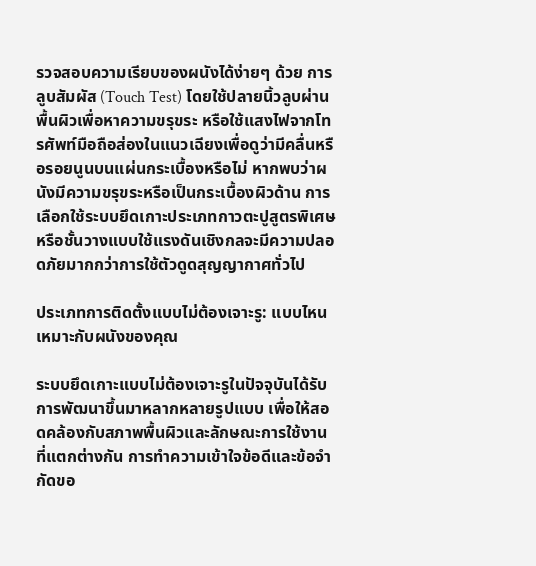รวจสอบความเรียบของผนังได้ง่ายๆ ด้วย การลูบสัมผัส (Touch Test) โดยใช้ปลายนิ้วลูบผ่านพื้นผิวเพื่อหาความขรุขระ หรือใช้แสงไฟจากโทรศัพท์มือถือส่องในแนวเฉียงเพื่อดูว่ามีคลื่นหรือรอยนูนบนแผ่นกระเบื้องหรือไม่ หากพบว่าผนังมีความขรุขระหรือเป็นกระเบื้องผิวด้าน การเลือกใช้ระบบยึดเกาะประเภทกาวตะปูสูตรพิเศษหรือชั้นวางแบบใช้แรงดันเชิงกลจะมีความปลอดภัยมากกว่าการใช้ตัวดูดสุญญากาศทั่วไป

ประเภทการติดตั้งแบบไม่ต้องเจาะรู: แบบไหนเหมาะกับผนังของคุณ

ระบบยึดเกาะแบบไม่ต้องเจาะรูในปัจจุบันได้รับการพัฒนาขึ้นมาหลากหลายรูปแบบ เพื่อให้สอดคล้องกับสภาพพื้นผิวและลักษณะการใช้งานที่แตกต่างกัน การทำความเข้าใจข้อดีและข้อจำกัดขอ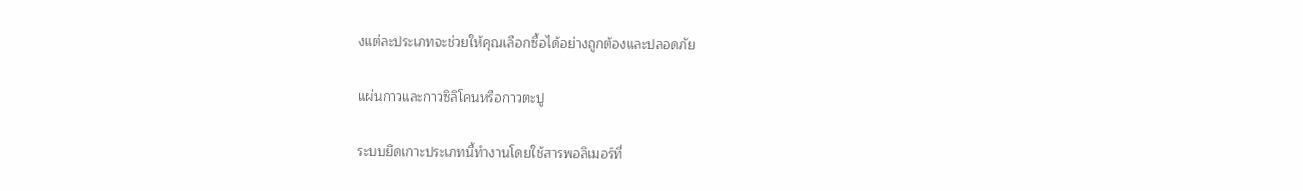งแต่ละประเภทจะช่วยให้คุณเลือกซื้อได้อย่างถูกต้องและปลอดภัย

แผ่นกาวและกาวซิลิโคนหรือกาวตะปู

ระบบยึดเกาะประเภทนี้ทำงานโดยใช้สารพอลิเมอร์ที่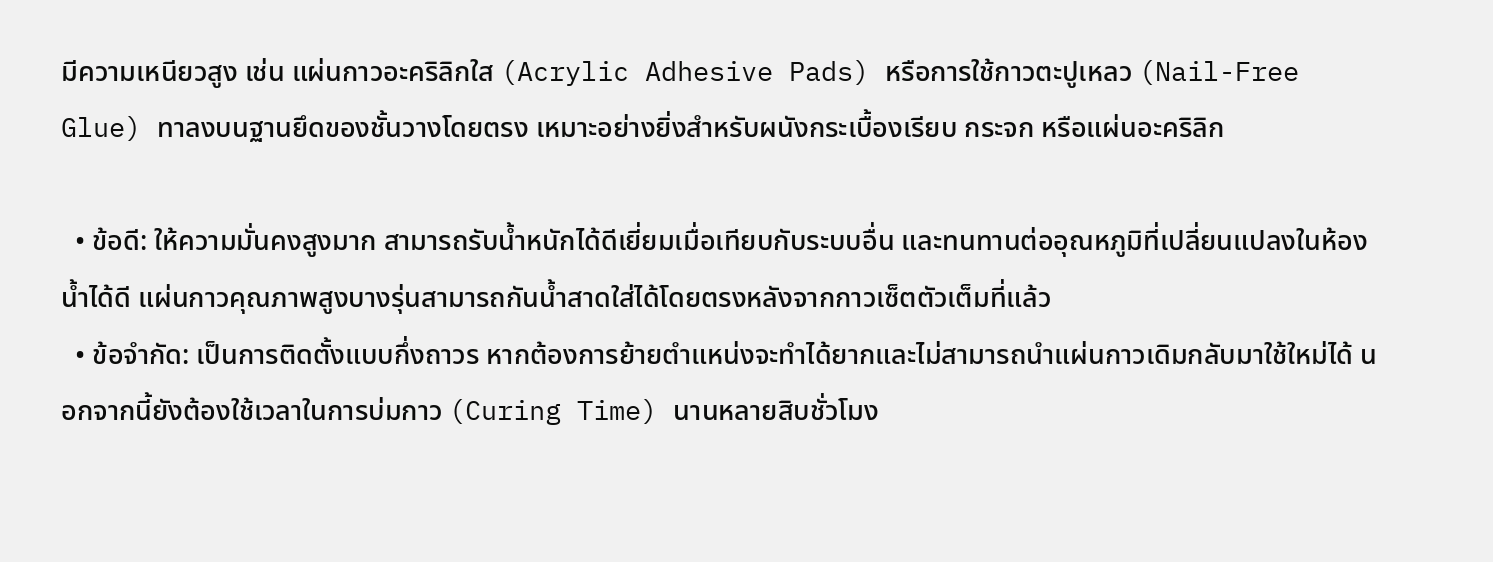มีความเหนียวสูง เช่น แผ่นกาวอะคริลิกใส (Acrylic Adhesive Pads) หรือการใช้กาวตะปูเหลว (Nail-Free Glue) ทาลงบนฐานยึดของชั้นวางโดยตรง เหมาะอย่างยิ่งสำหรับผนังกระเบื้องเรียบ กระจก หรือแผ่นอะคริลิก

  • ข้อดี: ให้ความมั่นคงสูงมาก สามารถรับน้ำหนักได้ดีเยี่ยมเมื่อเทียบกับระบบอื่น และทนทานต่ออุณหภูมิที่เปลี่ยนแปลงในห้องน้ำได้ดี แผ่นกาวคุณภาพสูงบางรุ่นสามารถกันน้ำสาดใส่ได้โดยตรงหลังจากกาวเซ็ตตัวเต็มที่แล้ว
  • ข้อจำกัด: เป็นการติดตั้งแบบกึ่งถาวร หากต้องการย้ายตำแหน่งจะทำได้ยากและไม่สามารถนำแผ่นกาวเดิมกลับมาใช้ใหม่ได้ นอกจากนี้ยังต้องใช้เวลาในการบ่มกาว (Curing Time) นานหลายสิบชั่วโมง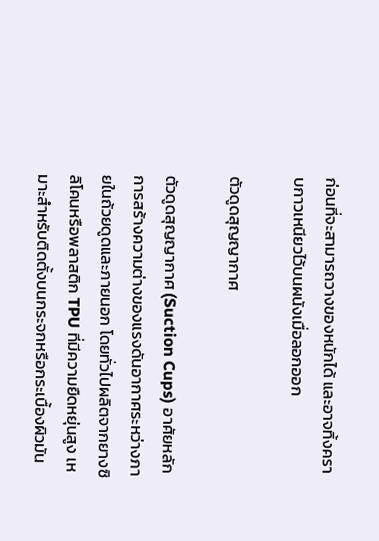ก่อนที่จะสามารถวางของหนักได้ และอาจทิ้งคราบกาวเหนียวไว้บนผนังเมื่อลอกออก

ตัวดูดสุญญากาศ

ตัวดูดสุญญากาศ (Suction Cups) อาศัยหลักการสร้างความต่างของแรงดันอากาศระหว่างภายในถ้วยดูดและภายนอก โดยทั่วไปผลิตจากยางซิลิโคนหรือพลาสติก TPU ที่มีความยืดหยุ่นสูง เหมาะสำหรับติดตั้งบนกระจกหรือกระเบื้องผิวมัน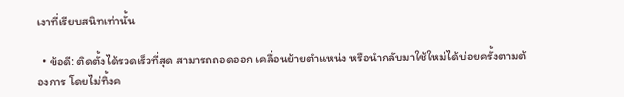เงาที่เรียบสนิทเท่านั้น

  • ข้อดี: ติดตั้งได้รวดเร็วที่สุด สามารถถอดออก เคลื่อนย้ายตำแหน่ง หรือนำกลับมาใช้ใหม่ได้บ่อยครั้งตามต้องการ โดยไม่ทิ้งค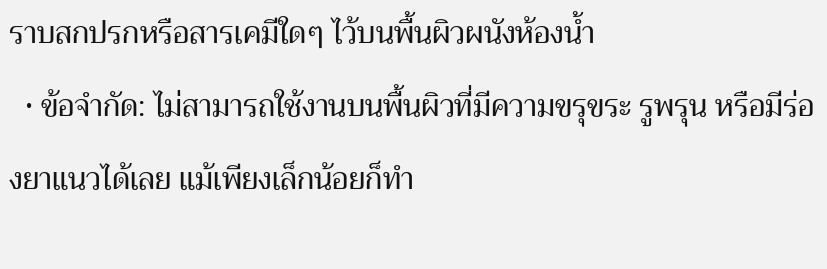ราบสกปรกหรือสารเคมีใดๆ ไว้บนพื้นผิวผนังห้องน้ำ
  • ข้อจำกัด: ไม่สามารถใช้งานบนพื้นผิวที่มีความขรุขระ รูพรุน หรือมีร่องยาแนวได้เลย แม้เพียงเล็กน้อยก็ทำ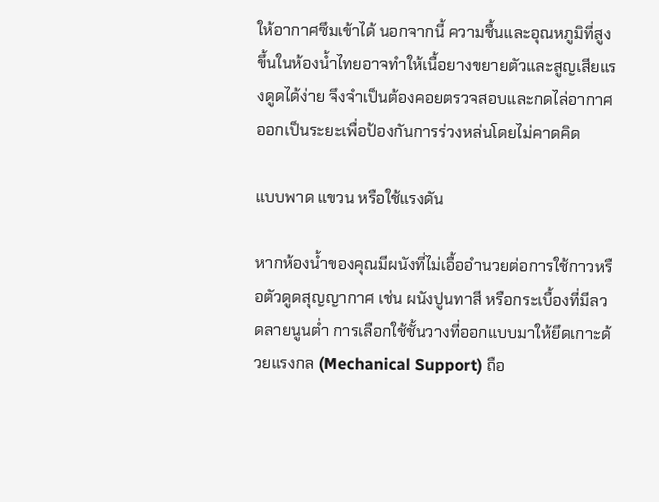ให้อากาศซึมเข้าได้ นอกจากนี้ ความชื้นและอุณหภูมิที่สูงขึ้นในห้องน้ำไทยอาจทำให้เนื้อยางขยายตัวและสูญเสียแรงดูดได้ง่าย จึงจำเป็นต้องคอยตรวจสอบและกดไล่อากาศออกเป็นระยะเพื่อป้องกันการร่วงหล่นโดยไม่คาดคิด

แบบพาด แขวน หรือใช้แรงดัน

หากห้องน้ำของคุณมีผนังที่ไม่เอื้ออำนวยต่อการใช้กาวหรือตัวดูดสุญญากาศ เช่น ผนังปูนทาสี หรือกระเบื้องที่มีลวดลายนูนต่ำ การเลือกใช้ชั้นวางที่ออกแบบมาให้ยึดเกาะด้วยแรงกล (Mechanical Support) ถือ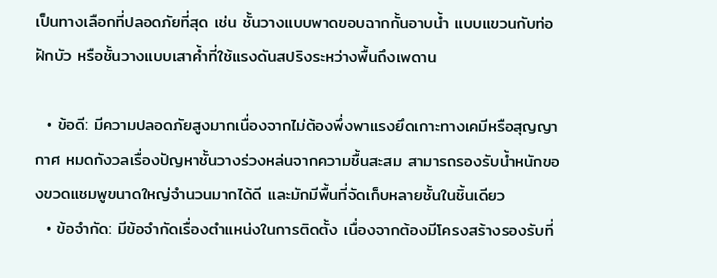เป็นทางเลือกที่ปลอดภัยที่สุด เช่น ชั้นวางแบบพาดขอบฉากกั้นอาบน้ำ แบบแขวนกับท่อฝักบัว หรือชั้นวางแบบเสาค้ำที่ใช้แรงดันสปริงระหว่างพื้นถึงเพดาน

  • ข้อดี: มีความปลอดภัยสูงมากเนื่องจากไม่ต้องพึ่งพาแรงยึดเกาะทางเคมีหรือสุญญากาศ หมดกังวลเรื่องปัญหาชั้นวางร่วงหล่นจากความชื้นสะสม สามารถรองรับน้ำหนักของขวดแชมพูขนาดใหญ่จำนวนมากได้ดี และมักมีพื้นที่จัดเก็บหลายชั้นในชิ้นเดียว
  • ข้อจำกัด: มีข้อจำกัดเรื่องตำแหน่งในการติดตั้ง เนื่องจากต้องมีโครงสร้างรองรับที่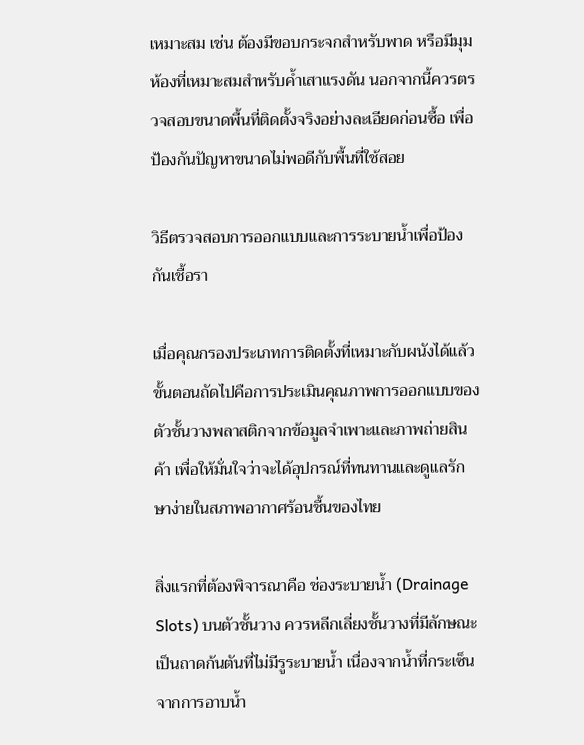เหมาะสม เช่น ต้องมีขอบกระจกสำหรับพาด หรือมีมุมห้องที่เหมาะสมสำหรับค้ำเสาแรงดัน นอกจากนี้ควรตรวจสอบขนาดพื้นที่ติดตั้งจริงอย่างละเอียดก่อนซื้อ เพื่อป้องกันปัญหาขนาดไม่พอดีกับพื้นที่ใช้สอย

วิธีตรวจสอบการออกแบบและการระบายน้ำเพื่อป้องกันเชื้อรา

เมื่อคุณกรองประเภทการติดตั้งที่เหมาะกับผนังได้แล้ว ขั้นตอนถัดไปคือการประเมินคุณภาพการออกแบบของตัวชั้นวางพลาสติกจากข้อมูลจำเพาะและภาพถ่ายสินค้า เพื่อให้มั่นใจว่าจะได้อุปกรณ์ที่ทนทานและดูแลรักษาง่ายในสภาพอากาศร้อนชื้นของไทย

สิ่งแรกที่ต้องพิจารณาคือ ช่องระบายน้ำ (Drainage Slots) บนตัวชั้นวาง ควรหลีกเลี่ยงชั้นวางที่มีลักษณะเป็นถาดก้นตันที่ไม่มีรูระบายน้ำ เนื่องจากน้ำที่กระเซ็นจากการอาบน้ำ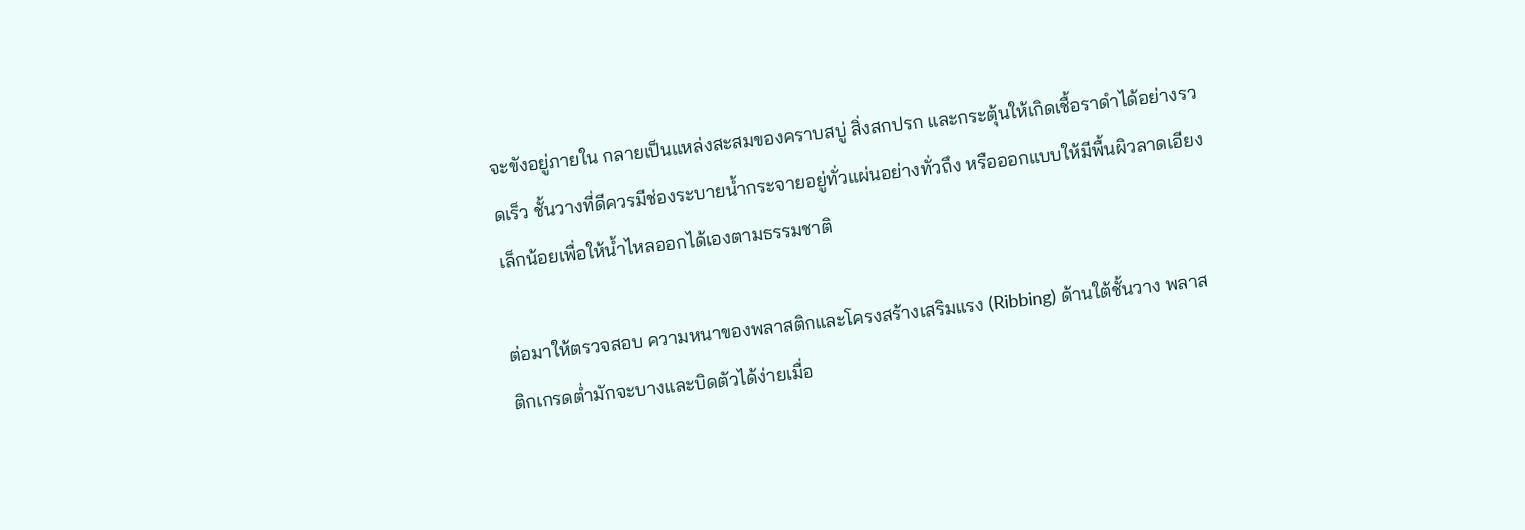จะขังอยู่ภายใน กลายเป็นแหล่งสะสมของคราบสบู่ สิ่งสกปรก และกระตุ้นให้เกิดเชื้อราดำได้อย่างรวดเร็ว ชั้นวางที่ดีควรมีช่องระบายน้ำกระจายอยู่ทั่วแผ่นอย่างทั่วถึง หรือออกแบบให้มีพื้นผิวลาดเอียงเล็กน้อยเพื่อให้น้ำไหลออกได้เองตามธรรมชาติ

ต่อมาให้ตรวจสอบ ความหนาของพลาสติกและโครงสร้างเสริมแรง (Ribbing) ด้านใต้ชั้นวาง พลาสติกเกรดต่ำมักจะบางและบิดตัวได้ง่ายเมื่อ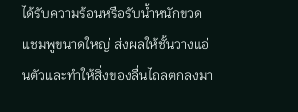ได้รับความร้อนหรือรับน้ำหนักขวดแชมพูขนาดใหญ่ ส่งผลให้ชั้นวางแอ่นตัวและทำให้สิ่งของลื่นไถลตกลงมา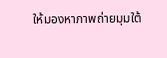ให้มองหาภาพถ่ายมุมใต้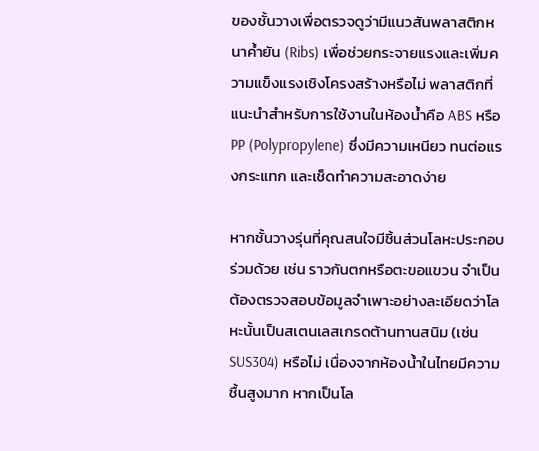ของชั้นวางเพื่อตรวจดูว่ามีแนวสันพลาสติกหนาค้ำยัน (Ribs) เพื่อช่วยกระจายแรงและเพิ่มความแข็งแรงเชิงโครงสร้างหรือไม่ พลาสติกที่แนะนำสำหรับการใช้งานในห้องน้ำคือ ABS หรือ PP (Polypropylene) ซึ่งมีความเหนียว ทนต่อแรงกระแทก และเช็ดทำความสะอาดง่าย

หากชั้นวางรุ่นที่คุณสนใจมีชิ้นส่วนโลหะประกอบร่วมด้วย เช่น ราวกันตกหรือตะขอแขวน จำเป็นต้องตรวจสอบข้อมูลจำเพาะอย่างละเอียดว่าโลหะนั้นเป็นสเตนเลสเกรดต้านทานสนิม (เช่น SUS304) หรือไม่ เนื่องจากห้องน้ำในไทยมีความชื้นสูงมาก หากเป็นโล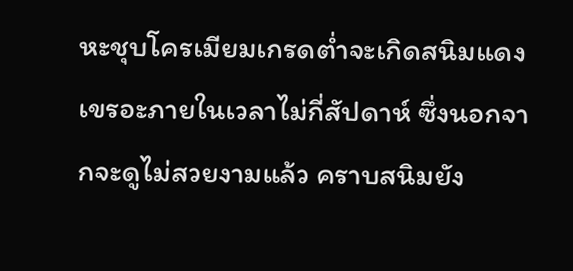หะชุบโครเมียมเกรดต่ำจะเกิดสนิมแดงเขรอะภายในเวลาไม่กี่สัปดาห์ ซึ่งนอกจากจะดูไม่สวยงามแล้ว คราบสนิมยัง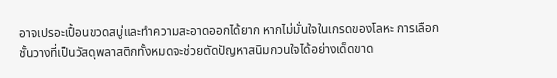อาจเปรอะเปื้อนขวดสบู่และทำความสะอาดออกได้ยาก หากไม่มั่นใจในเกรดของโลหะ การเลือกชั้นวางที่เป็นวัสดุพลาสติกทั้งหมดจะช่วยตัดปัญหาสนิมกวนใจได้อย่างเด็ดขาด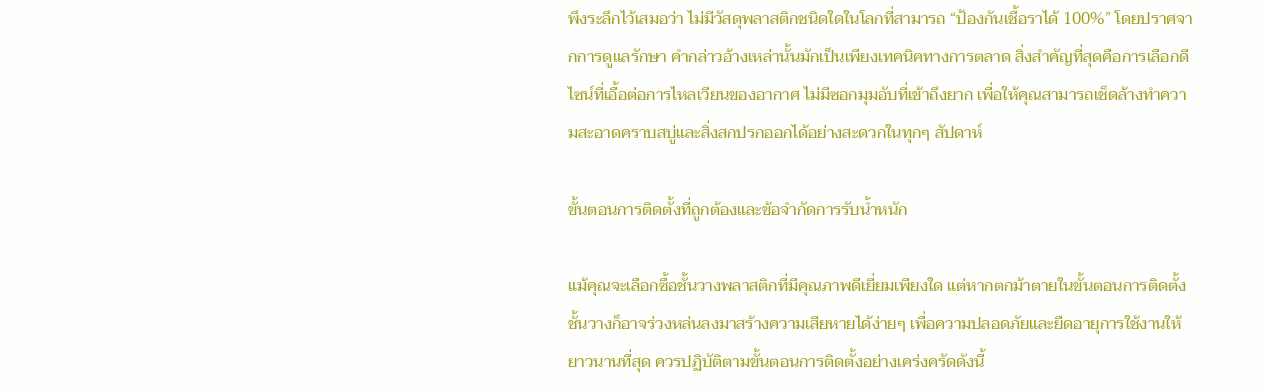พึงระลึกไว้เสมอว่า ไม่มีวัสดุพลาสติกชนิดใดในโลกที่สามารถ “ป้องกันเชื้อราได้ 100%” โดยปราศจากการดูแลรักษา คำกล่าวอ้างเหล่านั้นมักเป็นเพียงเทคนิคทางการตลาด สิ่งสำคัญที่สุดคือการเลือกดีไซน์ที่เอื้อต่อการไหลเวียนของอากาศ ไม่มีซอกมุมอับที่เข้าถึงยาก เพื่อให้คุณสามารถเช็ดล้างทำความสะอาดคราบสบู่และสิ่งสกปรกออกได้อย่างสะดวกในทุกๆ สัปดาห์

ขั้นตอนการติดตั้งที่ถูกต้องและข้อจำกัดการรับน้ำหนัก

แม้คุณจะเลือกซื้อชั้นวางพลาสติกที่มีคุณภาพดีเยี่ยมเพียงใด แต่หากตกม้าตายในขั้นตอนการติดตั้ง ชั้นวางก็อาจร่วงหล่นลงมาสร้างความเสียหายได้ง่ายๆ เพื่อความปลอดภัยและยืดอายุการใช้งานให้ยาวนานที่สุด ควรปฏิบัติตามขั้นตอนการติดตั้งอย่างเคร่งครัดดังนี้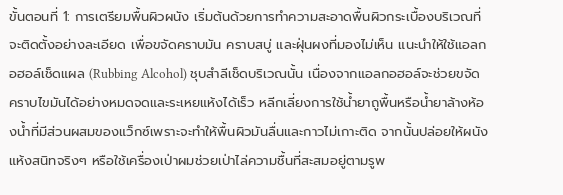ขั้นตอนที่ 1: การเตรียมพื้นผิวผนัง เริ่มต้นด้วยการทำความสะอาดพื้นผิวกระเบื้องบริเวณที่จะติดตั้งอย่างละเอียด เพื่อขจัดคราบมัน คราบสบู่ และฝุ่นผงที่มองไม่เห็น แนะนำให้ใช้แอลกอฮอล์เช็ดแผล (Rubbing Alcohol) ชุบสำลีเช็ดบริเวณนั้น เนื่องจากแอลกอฮอล์จะช่วยขจัดคราบไขมันได้อย่างหมดจดและระเหยแห้งได้เร็ว หลีกเลี่ยงการใช้น้ำยาถูพื้นหรือน้ำยาล้างห้องน้ำที่มีส่วนผสมของแว็กซ์เพราะจะทำให้พื้นผิวมันลื่นและกาวไม่เกาะติด จากนั้นปล่อยให้ผนังแห้งสนิทจริงๆ หรือใช้เครื่องเป่าผมช่วยเป่าไล่ความชื้นที่สะสมอยู่ตามรูพ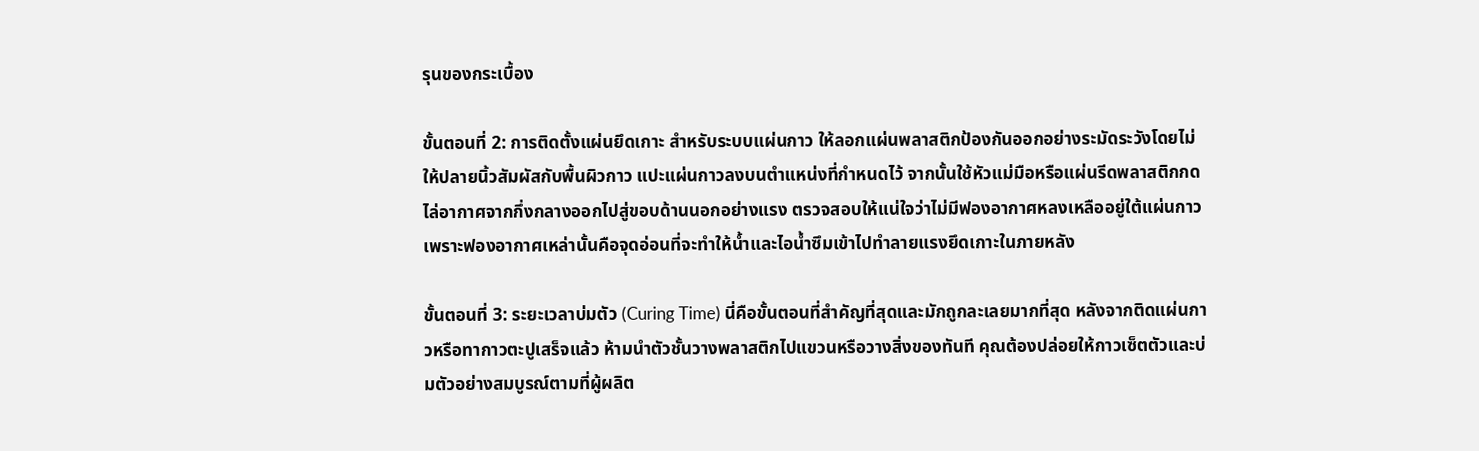รุนของกระเบื้อง

ขั้นตอนที่ 2: การติดตั้งแผ่นยึดเกาะ สำหรับระบบแผ่นกาว ให้ลอกแผ่นพลาสติกป้องกันออกอย่างระมัดระวังโดยไม่ให้ปลายนิ้วสัมผัสกับพื้นผิวกาว แปะแผ่นกาวลงบนตำแหน่งที่กำหนดไว้ จากนั้นใช้หัวแม่มือหรือแผ่นรีดพลาสติกกดไล่อากาศจากกึ่งกลางออกไปสู่ขอบด้านนอกอย่างแรง ตรวจสอบให้แน่ใจว่าไม่มีฟองอากาศหลงเหลืออยู่ใต้แผ่นกาว เพราะฟองอากาศเหล่านั้นคือจุดอ่อนที่จะทำให้น้ำและไอน้ำซึมเข้าไปทำลายแรงยึดเกาะในภายหลัง

ขั้นตอนที่ 3: ระยะเวลาบ่มตัว (Curing Time) นี่คือขั้นตอนที่สำคัญที่สุดและมักถูกละเลยมากที่สุด หลังจากติดแผ่นกาวหรือทากาวตะปูเสร็จแล้ว ห้ามนำตัวชั้นวางพลาสติกไปแขวนหรือวางสิ่งของทันที คุณต้องปล่อยให้กาวเซ็ตตัวและบ่มตัวอย่างสมบูรณ์ตามที่ผู้ผลิต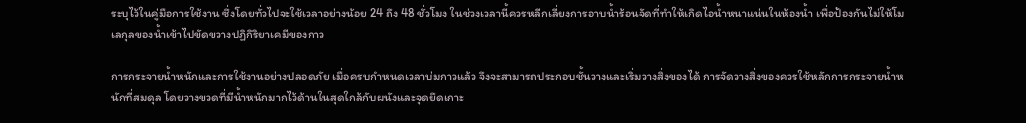ระบุไว้ในคู่มือการใช้งาน ซึ่งโดยทั่วไปจะใช้เวลาอย่างน้อย 24 ถึง 48 ชั่วโมง ในช่วงเวลานี้ควรหลีกเลี่ยงการอาบน้ำร้อนจัดที่ทำให้เกิดไอน้ำหนาแน่นในห้องน้ำ เพื่อป้องกันไม่ให้โมเลกุลของน้ำเข้าไปขัดขวางปฏิกิริยาเคมีของกาว

การกระจายน้ำหนักและการใช้งานอย่างปลอดภัย เมื่อครบกำหนดเวลาบ่มกาวแล้ว จึงจะสามารถประกอบชั้นวางและเริ่มวางสิ่งของได้ การจัดวางสิ่งของควรใช้หลักการกระจายน้ำหนักที่สมดุล โดยวางขวดที่มีน้ำหนักมากไว้ด้านในสุดใกล้กับผนังและจุดยึดเกาะ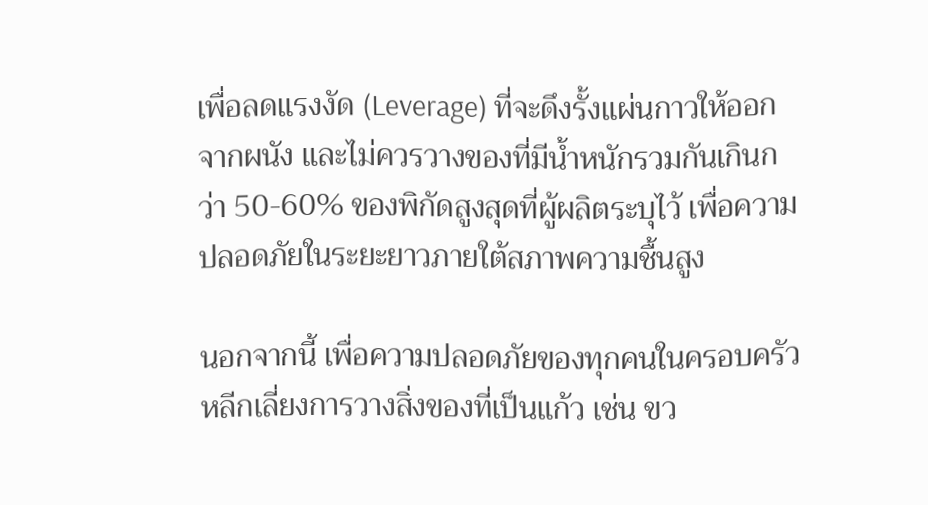เพื่อลดแรงงัด (Leverage) ที่จะดึงรั้งแผ่นกาวให้ออกจากผนัง และไม่ควรวางของที่มีน้ำหนักรวมกันเกินกว่า 50-60% ของพิกัดสูงสุดที่ผู้ผลิตระบุไว้ เพื่อความปลอดภัยในระยะยาวภายใต้สภาพความชื้นสูง

นอกจากนี้ เพื่อความปลอดภัยของทุกคนในครอบครัว หลีกเลี่ยงการวางสิ่งของที่เป็นแก้ว เช่น ขว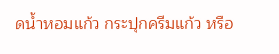ดน้ำหอมแก้ว กระปุกครีมแก้ว หรือ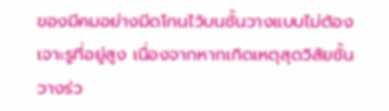ของมีคมอย่างมีดโกนไว้บนชั้นวางแบบไม่ต้องเจาะรูที่อยู่สูง เนื่องจากหากเกิดเหตุสุดวิสัยชั้นวางร่ว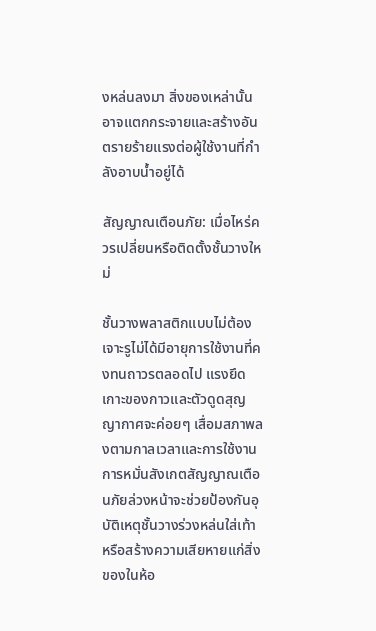งหล่นลงมา สิ่งของเหล่านั้นอาจแตกกระจายและสร้างอันตรายร้ายแรงต่อผู้ใช้งานที่กำลังอาบน้ำอยู่ได้

สัญญาณเตือนภัย: เมื่อไหร่ควรเปลี่ยนหรือติดตั้งชั้นวางใหม่

ชั้นวางพลาสติกแบบไม่ต้องเจาะรูไม่ได้มีอายุการใช้งานที่คงทนถาวรตลอดไป แรงยึดเกาะของกาวและตัวดูดสุญญากาศจะค่อยๆ เสื่อมสภาพลงตามกาลเวลาและการใช้งาน การหมั่นสังเกตสัญญาณเตือนภัยล่วงหน้าจะช่วยป้องกันอุบัติเหตุชั้นวางร่วงหล่นใส่เท้าหรือสร้างความเสียหายแก่สิ่งของในห้อ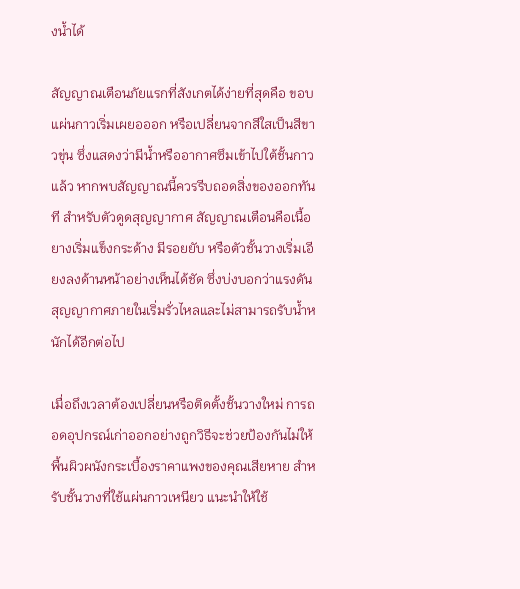งน้ำได้

สัญญาณเตือนภัยแรกที่สังเกตได้ง่ายที่สุดคือ ขอบแผ่นกาวเริ่มเผยอออก หรือเปลี่ยนจากสีใสเป็นสีขาวขุ่น ซึ่งแสดงว่ามีน้ำหรืออากาศซึมเข้าไปใต้ชั้นกาวแล้ว หากพบสัญญาณนี้ควรรีบถอดสิ่งของออกทันที สำหรับตัวดูดสุญญากาศ สัญญาณเตือนคือเนื้อยางเริ่มแข็งกระด้าง มีรอยยับ หรือตัวชั้นวางเริ่มเอียงลงด้านหน้าอย่างเห็นได้ชัด ซึ่งบ่งบอกว่าแรงดันสุญญากาศภายในเริ่มรั่วไหลและไม่สามารถรับน้ำหนักได้อีกต่อไป

เมื่อถึงเวลาต้องเปลี่ยนหรือติดตั้งชั้นวางใหม่ การถอดอุปกรณ์เก่าออกอย่างถูกวิธีจะช่วยป้องกันไม่ให้พื้นผิวผนังกระเบื้องราคาแพงของคุณเสียหาย สำหรับชั้นวางที่ใช้แผ่นกาวเหนียว แนะนำให้ใช้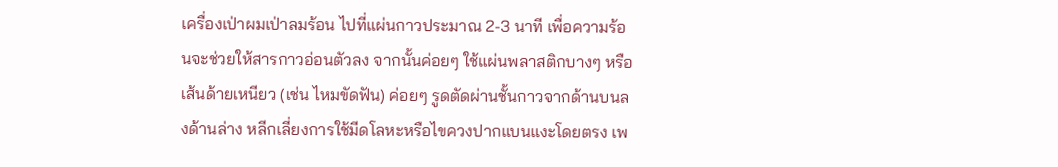เครื่องเป่าผมเป่าลมร้อน ไปที่แผ่นกาวประมาณ 2-3 นาที เพื่อความร้อนจะช่วยให้สารกาวอ่อนตัวลง จากนั้นค่อยๆ ใช้แผ่นพลาสติกบางๆ หรือเส้นด้ายเหนียว (เช่น ไหมขัดฟัน) ค่อยๆ รูดตัดผ่านชั้นกาวจากด้านบนลงด้านล่าง หลีกเลี่ยงการใช้มีดโลหะหรือไขควงปากแบนแงะโดยตรง เพ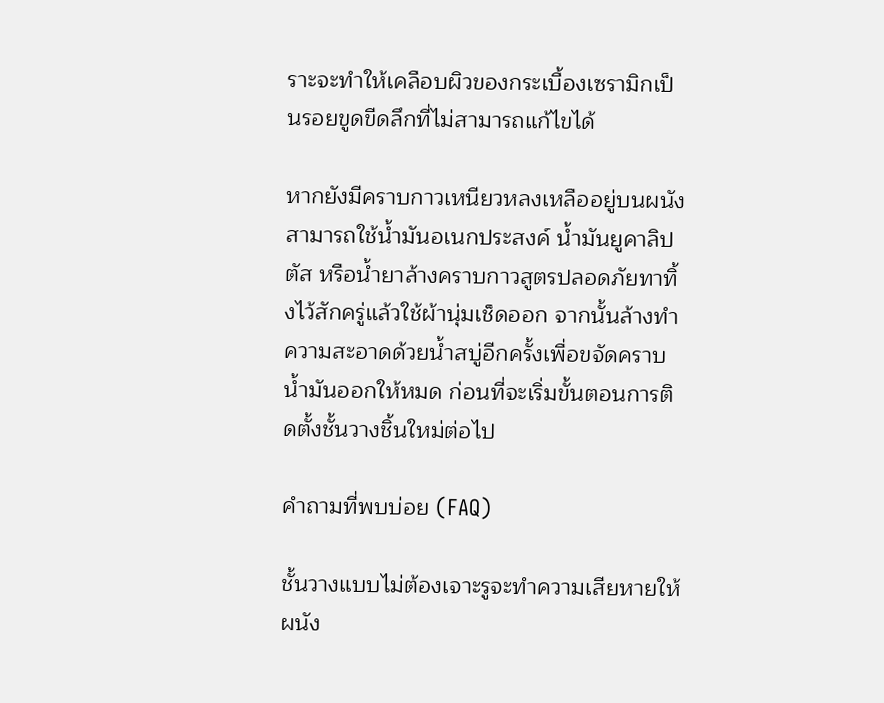ราะจะทำให้เคลือบผิวของกระเบื้องเซรามิกเป็นรอยขูดขีดลึกที่ไม่สามารถแก้ไขได้

หากยังมีคราบกาวเหนียวหลงเหลืออยู่บนผนัง สามารถใช้น้ำมันอเนกประสงค์ น้ำมันยูคาลิปตัส หรือน้ำยาล้างคราบกาวสูตรปลอดภัยทาทิ้งไว้สักครู่แล้วใช้ผ้านุ่มเช็ดออก จากนั้นล้างทำความสะอาดด้วยน้ำสบู่อีกครั้งเพื่อขจัดคราบน้ำมันออกให้หมด ก่อนที่จะเริ่มขั้นตอนการติดตั้งชั้นวางชิ้นใหม่ต่อไป

คำถามที่พบบ่อย (FAQ)

ชั้นวางแบบไม่ต้องเจาะรูจะทำความเสียหายให้ผนัง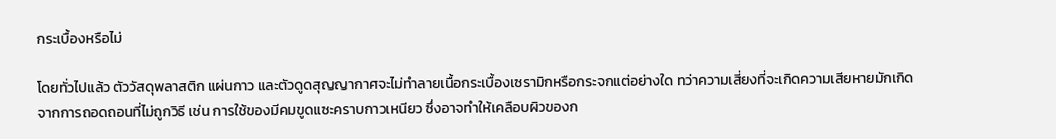กระเบื้องหรือไม่

โดยทั่วไปแล้ว ตัววัสดุพลาสติก แผ่นกาว และตัวดูดสุญญากาศจะไม่ทำลายเนื้อกระเบื้องเซรามิกหรือกระจกแต่อย่างใด ทว่าความเสี่ยงที่จะเกิดความเสียหายมักเกิดจากการถอดถอนที่ไม่ถูกวิธี เช่น การใช้ของมีคมขูดแซะคราบกาวเหนียว ซึ่งอาจทำให้เคลือบผิวของก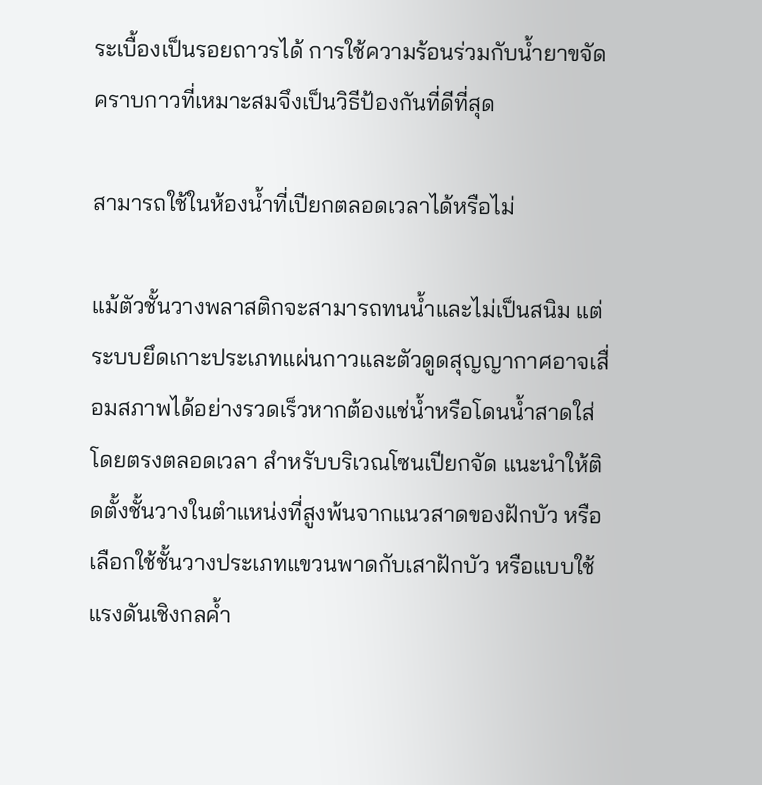ระเบื้องเป็นรอยถาวรได้ การใช้ความร้อนร่วมกับน้ำยาขจัดคราบกาวที่เหมาะสมจึงเป็นวิธีป้องกันที่ดีที่สุด

สามารถใช้ในห้องน้ำที่เปียกตลอดเวลาได้หรือไม่

แม้ตัวชั้นวางพลาสติกจะสามารถทนน้ำและไม่เป็นสนิม แต่ระบบยึดเกาะประเภทแผ่นกาวและตัวดูดสุญญากาศอาจเสื่อมสภาพได้อย่างรวดเร็วหากต้องแช่น้ำหรือโดนน้ำสาดใส่โดยตรงตลอดเวลา สำหรับบริเวณโซนเปียกจัด แนะนำให้ติดตั้งชั้นวางในตำแหน่งที่สูงพ้นจากแนวสาดของฝักบัว หรือเลือกใช้ชั้นวางประเภทแขวนพาดกับเสาฝักบัว หรือแบบใช้แรงดันเชิงกลค้ำ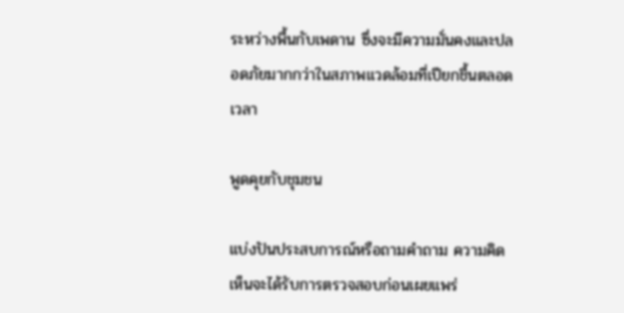ระหว่างพื้นกับเพดาน ซึ่งจะมีความมั่นคงและปลอดภัยมากกว่าในสภาพแวดล้อมที่เปียกชื้นตลอดเวลา

พูดคุยกับชุมชน

แบ่งปันประสบการณ์หรือถามคำถาม ความคิดเห็นจะได้รับการตรวจสอบก่อนเผยแพร่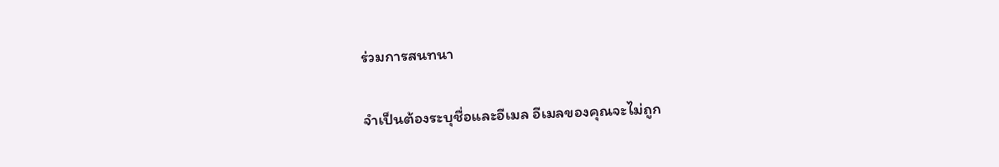ร่วมการสนทนา

จำเป็นต้องระบุชื่อและอีเมล อีเมลของคุณจะไม่ถูก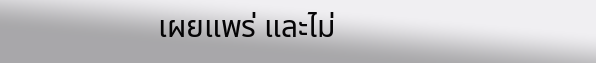เผยแพร่ และไม่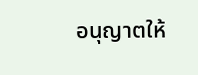อนุญาตให้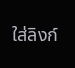ใส่ลิงก์